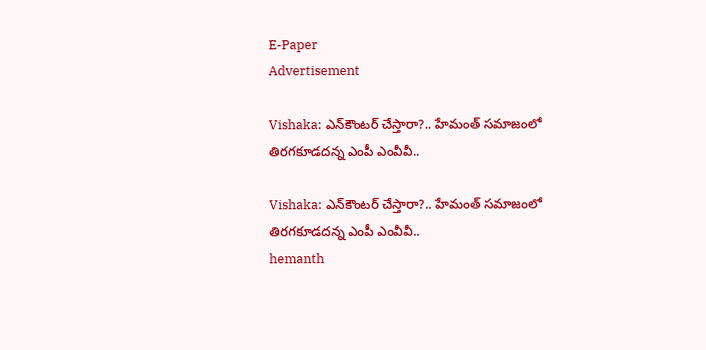E-Paper
Advertisement

Vishaka: ఎన్‌కౌంటర్ చేస్తారా?.. హేమంత్‌ సమాజంలో తిరగకూడదన్న ఎంపీ ఎంవీవీ..

Vishaka: ఎన్‌కౌంటర్ చేస్తారా?.. హేమంత్‌ సమాజంలో తిరగకూడదన్న ఎంపీ ఎంవీవీ..
hemanth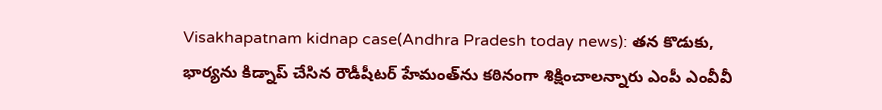Visakhapatnam kidnap case(Andhra Pradesh today news): తన కొడుకు, భార్యను కిడ్నాప్‌ చేసిన రౌడీషీటర్‌ హేమంత్‌ను కఠినంగా శిక్షించాలన్నారు ఎంపీ ఎంవీవీ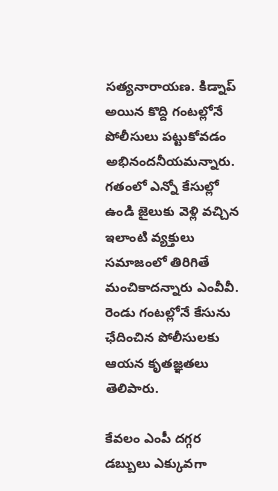సత్యనారాయణ. కిడ్నాప్‌ అయిన కొద్ది గంటల్లోనే పోలీసులు పట్టుకోవడం అభినందనీయమన్నారు. గతంలో ఎన్నో కేసుల్లో ఉండి జైలుకు వెళ్లి వచ్చిన ఇలాంటి వ్యక్తులు సమాజంలో తిరిగితే మంచికాదన్నారు ఎంవీవీ. రెండు గంటల్లోనే కేసును ఛేదించిన పోలీసులకు ఆయన కృతజ్ఞతలు తెలిపారు.

కేవలం ఎంపీ దగ్గర డబ్బులు ఎక్కువగా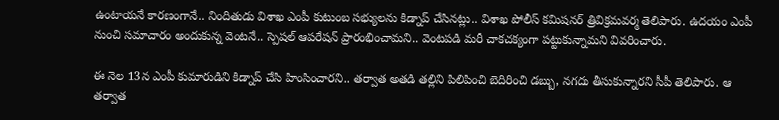ఉంటాయనే కారణంగానే.. నిందితుడు విశాఖ ఎంపీ కుటుంబ సభ్యులను కిడ్నాప్ చేసినట్లు.. విశాఖ పోలీస్ కమిషనర్ త్రివిక్రమవర్మ తెలిపారు. ఉదయం ఎంపీ నుంచి సమాచారం అందుకున్న వెంటనే.. స్పెషల్ ఆపరేషన్ ప్రారంభించామని.. వెంటపడి మరీ చాకచక్యంగా పట్టుకున్నామని వివరించారు.

ఈ నెల 13న ఎంపీ కుమారుడిని కిడ్నాప్ చేసి హింసించారని.. తర్వాత అతడి తల్లిని పిలిపించి బెదిరించి డబ్బు, నగదు తీసుకున్నారని సీపీ తెలిపారు. ఆ తర్వాత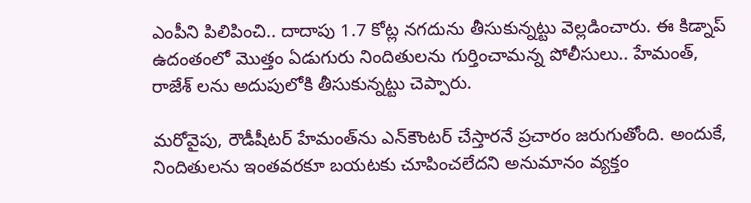ఎంపీని పిలిపించి.. దాదాపు 1.7 కోట్ల నగదును తీసుకున్నట్టు వెల్లడించారు. ఈ కిడ్నాప్ ఉదంతంలో మొత్తం ఏడుగురు నిందితులను గుర్తించామన్న పోలీసులు.. హేమంత్, రాజేశ్ లను అదుపులోకి తీసుకున్నట్టు చెప్పారు.

మరోవైపు, రౌడీషీటర్ హేమంత్‌ను ఎన్‌కౌంటర్ చేస్తారనే ప్రచారం జరుగుతోంది. అందుకే, నిందితులను ఇంతవరకూ బయటకు చూపించలేదని అనుమానం వ్యక్తం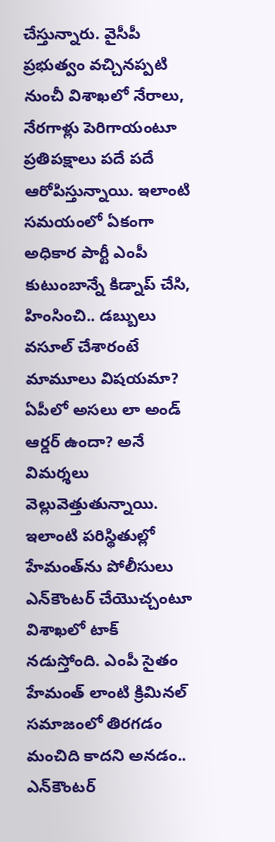చేస్తున్నారు. వైసీపీ ప్రభుత్వం వచ్చినప్పటి నుంచీ విశాఖలో నేరాలు, నేరగాళ్లు పెరిగాయంటూ ప్రతిపక్షాలు పదే పదే ఆరోపిస్తున్నాయి. ఇలాంటి సమయంలో ఏకంగా అధికార పార్టీ ఎంపీ కుటుంబాన్నే కిడ్నాప్ చేసి, హింసించి.. డబ్బులు వసూల్ చేశారంటే మామూలు విషయమా? ఏపీలో అసలు లా అండ్ ఆర్డర్ ఉందా? అనే విమర్శలు వెల్లువెత్తుతున్నాయి. ఇలాంటి పరిస్థితుల్లో హేమంత్‌ను పోలీసులు ఎన్‌కౌంటర్ చేయొచ్చంటూ విశాఖలో టాక్ నడుస్తోంది. ఎంపీ సైతం హేమంత్ లాంటి క్రిమినల్ సమాజంలో తిరగడం మంచిది కాదని అనడం.. ఎన్‌కౌంటర్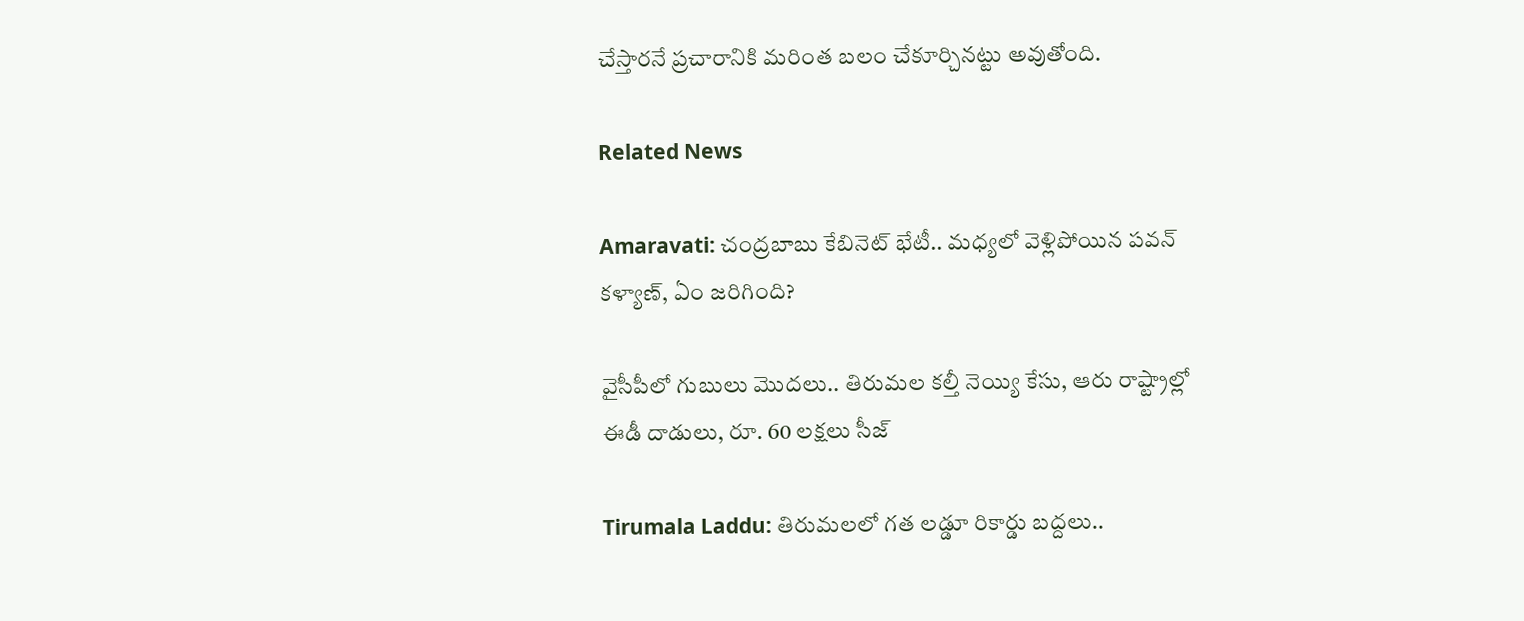చేస్తారనే ప్రచారానికి మరింత బలం చేకూర్చినట్టు అవుతోంది.

Related News

Amaravati: చంద్రబాబు కేబినెట్ భేటీ.. మధ్యలో వెళ్లిపోయిన పవన్ కళ్యాణ్, ఏం జరిగింది?

వైసీపీలో గుబులు మొదలు.. తిరుమల కల్తీ నెయ్యి కేసు, ఆరు రాష్ట్రాల్లో ఈడీ దాడులు, రూ. 60 లక్షలు సీజ్

Tirumala Laddu: తిరుమలలో గత లడ్డూ రికార్డు బద్దలు..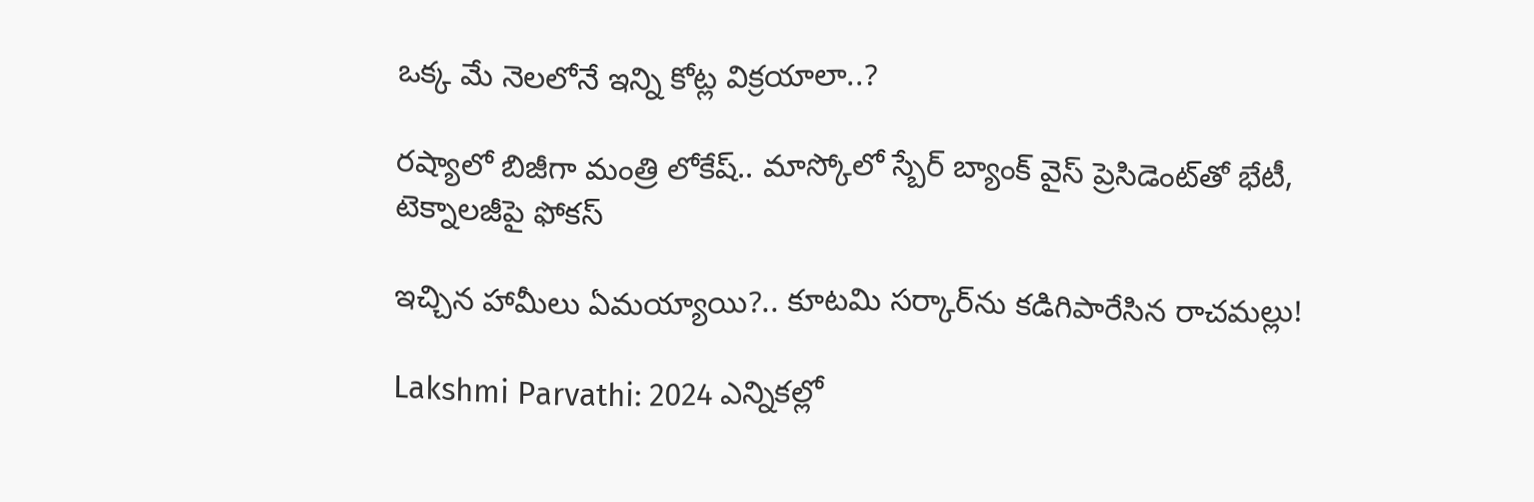ఒక్క మే నెలలోనే ఇన్ని కోట్ల విక్రయాలా..?

రష్యాలో బిజీగా మంత్రి లోకేష్.. మాస్కోలో స్బేర్‌ బ్యాంక్ వైస్ ప్రెసిడెంట్‌తో భేటీ, టెక్నాలజీపై ఫోకస్

ఇచ్చిన హామీలు ఏమయ్యాయి?.. కూటమి సర్కార్‌ను కడిగిపారేసిన రాచమల్లు!

Lakshmi Parvathi: 2024 ఎన్నికల్లో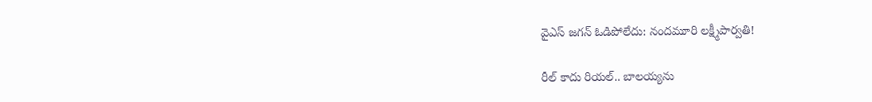వైఎస్ జగన్ ఓడిపోలేదు: నందమూరి లక్ష్మీపార్వతి!

రీల్ కాదు రియల్.. బాలయ్యను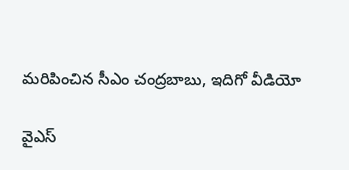మరిపించిన సీఎం చంద్రబాబు, ఇదిగో వీడియో

వైఎస్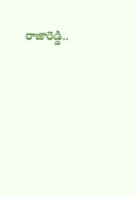రాజారెడ్డి..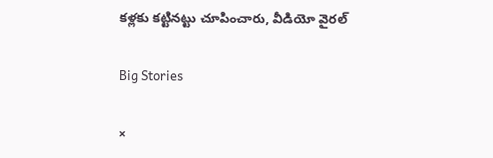కళ్లకు కట్టినట్టు చూపించారు, వీడియో వైరల్

Big Stories

×